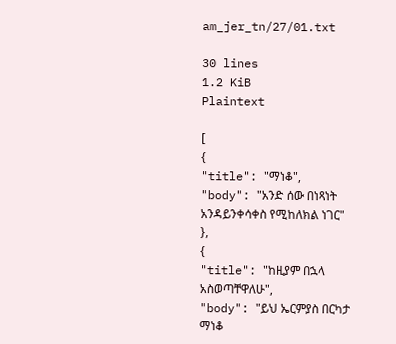am_jer_tn/27/01.txt

30 lines
1.2 KiB
Plaintext

[
{
"title": "ማነቆ",
"body": "አንድ ሰው በነጻነት አንዳይንቀሳቀስ የሚከለክል ነገር"
},
{
"title": "ከዚያም በኋላ አስወጣቸዋለሁ",
"body": "ይህ ኤርምያስ በርካታ ማነቆ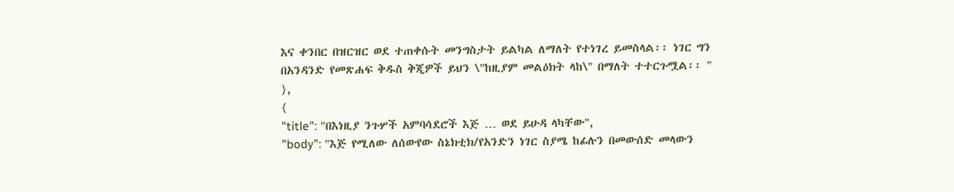እና ቀንበር በዝርዝር ወደ ተጠቀሱት መንግስታት ይልካል ለማለት የተነገረ ይመስላል፡፡ ነገር ግን በአንዳንድ የመጽሐፍ ቅዱስ ቅጂዎች ይህን \"ከዚያም መልዕክት ላከ\" በማለት ተተርጉሟል፡፡ "
},
{
"title": "በእነዚያ ንጉሦች አምባሳደሮች እጅ … ወደ ይሁዳ ላካቸው",
"body": "እጅ የሚለው ለሰውየው ስኔክቲክ/የአንድን ነገር ስያሜ ከፊሉን በመውሰድ መላውን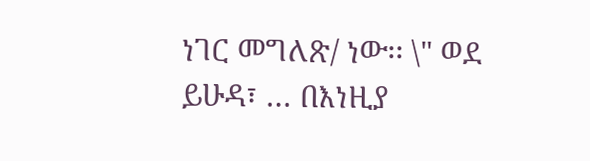ነገር መግለጽ/ ነው፡፡ \" ወደ ይሁዳ፣ … በእነዚያ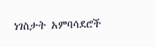ነገስታት አምባሳደሮች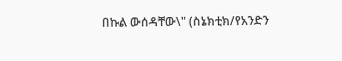በኩል ውሰዳቸው\" (ስኔክቲክ/የአንድን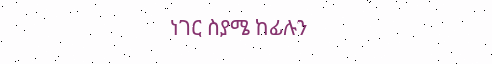ነገር ስያሜ ከፊሉን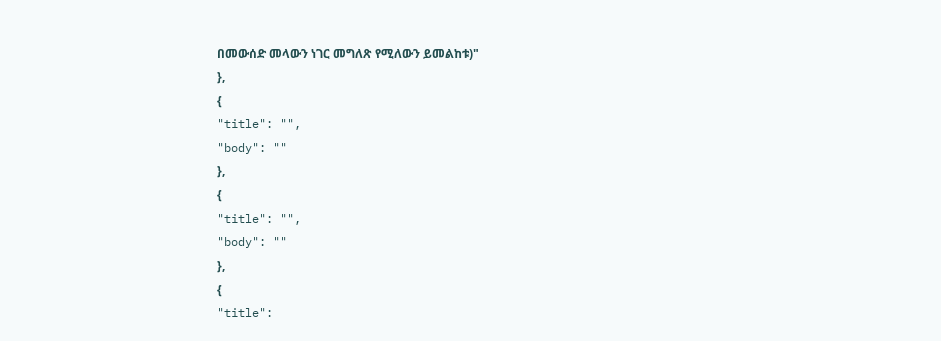በመውሰድ መላውን ነገር መግለጽ የሚለውን ይመልከቱ)"
},
{
"title": "",
"body": ""
},
{
"title": "",
"body": ""
},
{
"title":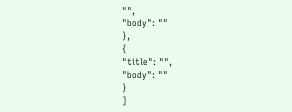"",
"body": ""
},
{
"title": "",
"body": ""
}
]